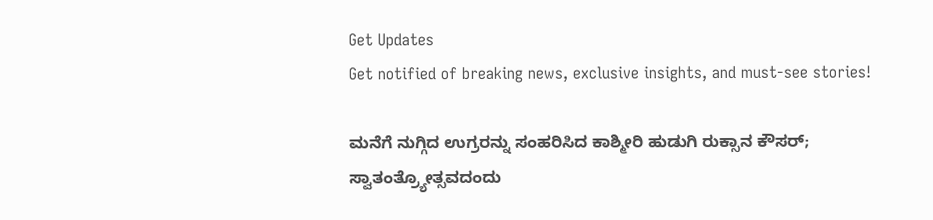Get Updates
Get notified of breaking news, exclusive insights, and must-see stories!

ಮನೆಗೆ ನುಗ್ಗಿದ ಉಗ್ರರನ್ನು ಸಂಹರಿಸಿದ ಕಾಶ್ಮೀರಿ ಹುಡುಗಿ ರುಕ್ಸಾನ ಕೌಸರ್; ಸ್ವಾತಂತ್ರ್ಯೋತ್ಸವದಂದು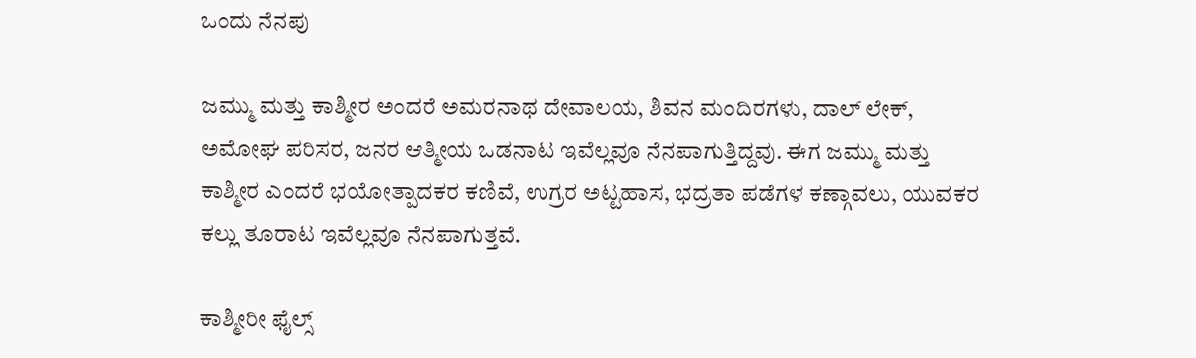ಒಂದು ನೆನಪು

ಜಮ್ಮು ಮತ್ತು ಕಾಶ್ಮೀರ ಅಂದರೆ ಅಮರನಾಥ ದೇವಾಲಯ, ಶಿವನ ಮಂದಿರಗಳು, ದಾಲ್ ಲೇಕ್, ಅಮೋಘ ಪರಿಸರ, ಜನರ ಆತ್ಮೀಯ ಒಡನಾಟ ಇವೆಲ್ಲವೂ ನೆನಪಾಗುತ್ತಿದ್ದವು. ಈಗ ಜಮ್ಮು ಮತ್ತು ಕಾಶ್ಮೀರ ಎಂದರೆ ಭಯೋತ್ಪಾದಕರ ಕಣಿವೆ, ಉಗ್ರರ ಅಟ್ಟಹಾಸ, ಭದ್ರತಾ ಪಡೆಗಳ ಕಣ್ಗಾವಲು, ಯುವಕರ ಕಲ್ಲು ತೂರಾಟ ಇವೆಲ್ಲವೂ ನೆನಪಾಗುತ್ತವೆ.

ಕಾಶ್ಮೀರೀ ಫೈಲ್ಸ್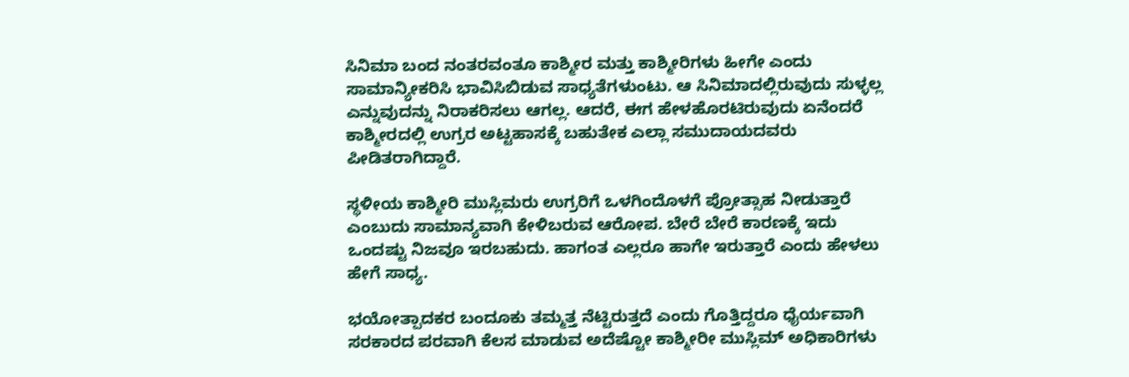ಸಿನಿಮಾ ಬಂದ ನಂತರವಂತೂ ಕಾಶ್ಮೀರ ಮತ್ತು ಕಾಶ್ಮೀರಿಗಳು ಹೀಗೇ ಎಂದು ಸಾಮಾನ್ಯೀಕರಿಸಿ ಭಾವಿಸಿಬಿಡುವ ಸಾಧ್ಯತೆಗಳುಂಟು. ಆ ಸಿನಿಮಾದಲ್ಲಿರುವುದು ಸುಳ್ಳಲ್ಲ ಎನ್ನುವುದನ್ನು ನಿರಾಕರಿಸಲು ಆಗಲ್ಲ. ಆದರೆ, ಈಗ ಹೇಳಹೊರಟಿರುವುದು ಏನೆಂದರೆ ಕಾಶ್ಮೀರದಲ್ಲಿ ಉಗ್ರರ ಅಟ್ಟಹಾಸಕ್ಕೆ ಬಹುತೇಕ ಎಲ್ಲಾ ಸಮುದಾಯದವರು ಪೀಡಿತರಾಗಿದ್ದಾರೆ.

ಸ್ಥಳೀಯ ಕಾಶ್ಮೀರಿ ಮುಸ್ಲಿಮರು ಉಗ್ರರಿಗೆ ಒಳಗಿಂದೊಳಗೆ ಪ್ರೋತ್ಸಾಹ ನೀಡುತ್ತಾರೆ ಎಂಬುದು ಸಾಮಾನ್ಯವಾಗಿ ಕೇಳಿಬರುವ ಆರೋಪ. ಬೇರೆ ಬೇರೆ ಕಾರಣಕ್ಕೆ ಇದು ಒಂದಷ್ಟು ನಿಜವೂ ಇರಬಹುದು. ಹಾಗಂತ ಎಲ್ಲರೂ ಹಾಗೇ ಇರುತ್ತಾರೆ ಎಂದು ಹೇಳಲು ಹೇಗೆ ಸಾಧ್ಯ.

ಭಯೋತ್ಪಾದಕರ ಬಂದೂಕು ತಮ್ಮತ್ತ ನೆಟ್ಟಿರುತ್ತದೆ ಎಂದು ಗೊತ್ತಿದ್ದರೂ ಧೈರ್ಯವಾಗಿ ಸರಕಾರದ ಪರವಾಗಿ ಕೆಲಸ ಮಾಡುವ ಅದೆಷ್ಟೋ ಕಾಶ್ಮೀರೀ ಮುಸ್ಲಿಮ್ ಅಧಿಕಾರಿಗಳು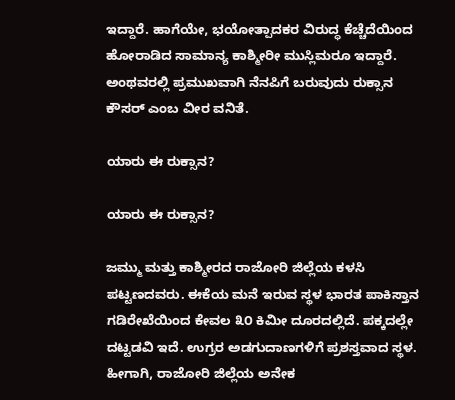ಇದ್ದಾರೆ. ಹಾಗೆಯೇ, ಭಯೋತ್ಪಾದಕರ ವಿರುದ್ಧ ಕೆಚ್ಚೆದೆಯಿಂದ ಹೋರಾಡಿದ ಸಾಮಾನ್ಯ ಕಾಶ್ಮೀರೀ ಮುಸ್ಲಿಮರೂ ಇದ್ದಾರೆ. ಅಂಥವರಲ್ಲಿ ಪ್ರಮುಖವಾಗಿ ನೆನಪಿಗೆ ಬರುವುದು ರುಕ್ಸಾನ ಕೌಸರ್ ಎಂಬ ವೀರ ವನಿತೆ.

ಯಾರು ಈ ರುಕ್ಸಾನ?

ಯಾರು ಈ ರುಕ್ಸಾನ?

ಜಮ್ಮು ಮತ್ತು ಕಾಶ್ಮೀರದ ರಾಜೋರಿ ಜಿಲ್ಲೆಯ ಕಳಸಿ ಪಟ್ಟಣದವರು. ಈಕೆಯ ಮನೆ ಇರುವ ಸ್ಥಳ ಭಾರತ ಪಾಕಿಸ್ತಾನ ಗಡಿರೇಖೆಯಿಂದ ಕೇವಲ ೩೦ ಕಿಮೀ ದೂರದಲ್ಲಿದೆ. ಪಕ್ಕದಲ್ಲೇ ದಟ್ಟಡವಿ ಇದೆ. ಉಗ್ರರ ಅಡಗುದಾಣಗಳಿಗೆ ಪ್ರಶಸ್ತವಾದ ಸ್ಥಳ. ಹೀಗಾಗಿ, ರಾಜೋರಿ ಜಿಲ್ಲೆಯ ಅನೇಕ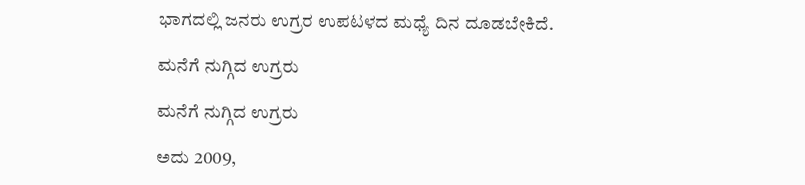ಭಾಗದಲ್ಲಿ ಜನರು ಉಗ್ರರ ಉಪಟಳದ ಮಧ್ಯೆ ದಿನ ದೂಡಬೇಕಿದೆ.

ಮನೆಗೆ ನುಗ್ಗಿದ ಉಗ್ರರು

ಮನೆಗೆ ನುಗ್ಗಿದ ಉಗ್ರರು

ಅದು 2009,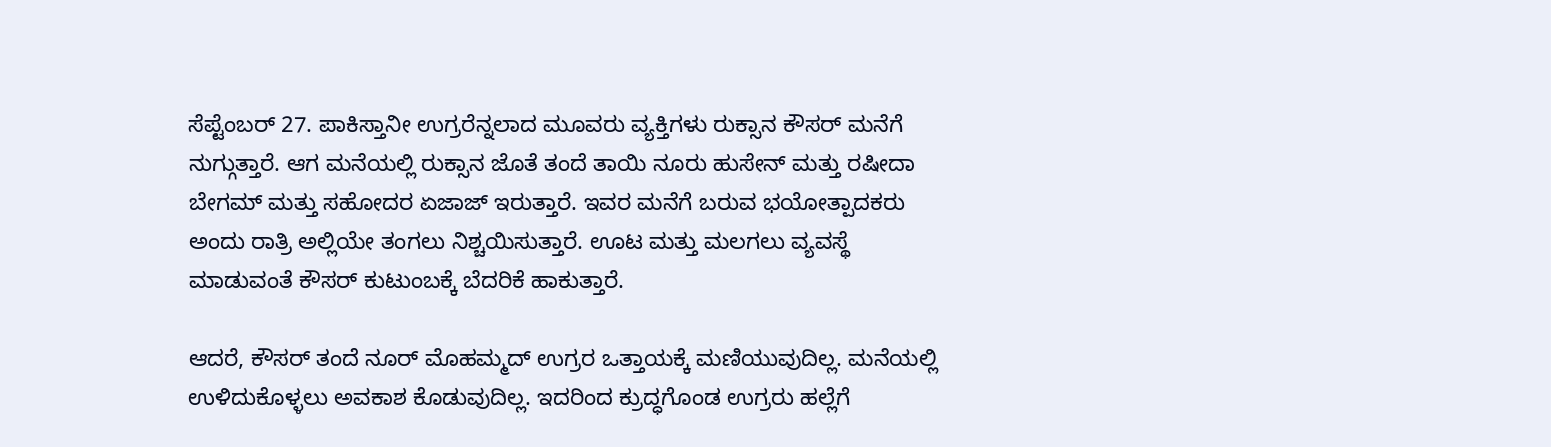ಸೆಪ್ಟೆಂಬರ್ 27. ಪಾಕಿಸ್ತಾನೀ ಉಗ್ರರೆನ್ನಲಾದ ಮೂವರು ವ್ಯಕ್ತಿಗಳು ರುಕ್ಸಾನ ಕೌಸರ್ ಮನೆಗೆ ನುಗ್ಗುತ್ತಾರೆ. ಆಗ ಮನೆಯಲ್ಲಿ ರುಕ್ಸಾನ ಜೊತೆ ತಂದೆ ತಾಯಿ ನೂರು ಹುಸೇನ್ ಮತ್ತು ರಷೀದಾ ಬೇಗಮ್ ಮತ್ತು ಸಹೋದರ ಏಜಾಜ್ ಇರುತ್ತಾರೆ. ಇವರ ಮನೆಗೆ ಬರುವ ಭಯೋತ್ಪಾದಕರು ಅಂದು ರಾತ್ರಿ ಅಲ್ಲಿಯೇ ತಂಗಲು ನಿಶ್ಚಯಿಸುತ್ತಾರೆ. ಊಟ ಮತ್ತು ಮಲಗಲು ವ್ಯವಸ್ಥೆ ಮಾಡುವಂತೆ ಕೌಸರ್ ಕುಟುಂಬಕ್ಕೆ ಬೆದರಿಕೆ ಹಾಕುತ್ತಾರೆ.

ಆದರೆ, ಕೌಸರ್ ತಂದೆ ನೂರ್ ಮೊಹಮ್ಮದ್ ಉಗ್ರರ ಒತ್ತಾಯಕ್ಕೆ ಮಣಿಯುವುದಿಲ್ಲ. ಮನೆಯಲ್ಲಿ ಉಳಿದುಕೊಳ್ಳಲು ಅವಕಾಶ ಕೊಡುವುದಿಲ್ಲ. ಇದರಿಂದ ಕ್ರುದ್ಧಗೊಂಡ ಉಗ್ರರು ಹಲ್ಲೆಗೆ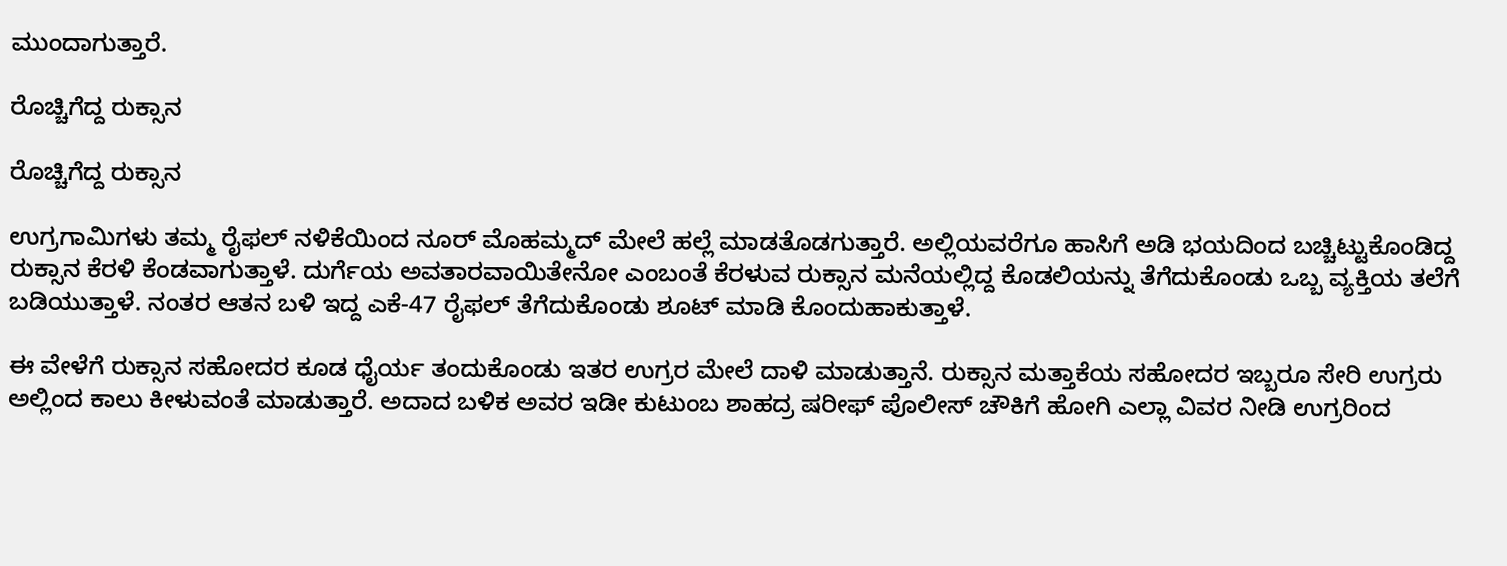ಮುಂದಾಗುತ್ತಾರೆ.

ರೊಚ್ಚಿಗೆದ್ದ ರುಕ್ಸಾನ

ರೊಚ್ಚಿಗೆದ್ದ ರುಕ್ಸಾನ

ಉಗ್ರಗಾಮಿಗಳು ತಮ್ಮ ರೈಫಲ್ ನಳಿಕೆಯಿಂದ ನೂರ್ ಮೊಹಮ್ಮದ್ ಮೇಲೆ ಹಲ್ಲೆ ಮಾಡತೊಡಗುತ್ತಾರೆ. ಅಲ್ಲಿಯವರೆಗೂ ಹಾಸಿಗೆ ಅಡಿ ಭಯದಿಂದ ಬಚ್ಚಿಟ್ಟುಕೊಂಡಿದ್ದ ರುಕ್ಸಾನ ಕೆರಳಿ ಕೆಂಡವಾಗುತ್ತಾಳೆ. ದುರ್ಗೆಯ ಅವತಾರವಾಯಿತೇನೋ ಎಂಬಂತೆ ಕೆರಳುವ ರುಕ್ಸಾನ ಮನೆಯಲ್ಲಿದ್ದ ಕೊಡಲಿಯನ್ನು ತೆಗೆದುಕೊಂಡು ಒಬ್ಬ ವ್ಯಕ್ತಿಯ ತಲೆಗೆ ಬಡಿಯುತ್ತಾಳೆ. ನಂತರ ಆತನ ಬಳಿ ಇದ್ದ ಎಕೆ-47 ರೈಫಲ್ ತೆಗೆದುಕೊಂಡು ಶೂಟ್ ಮಾಡಿ ಕೊಂದುಹಾಕುತ್ತಾಳೆ.

ಈ ವೇಳೆಗೆ ರುಕ್ಸಾನ ಸಹೋದರ ಕೂಡ ಧೈರ್ಯ ತಂದುಕೊಂಡು ಇತರ ಉಗ್ರರ ಮೇಲೆ ದಾಳಿ ಮಾಡುತ್ತಾನೆ. ರುಕ್ಸಾನ ಮತ್ತಾಕೆಯ ಸಹೋದರ ಇಬ್ಬರೂ ಸೇರಿ ಉಗ್ರರು ಅಲ್ಲಿಂದ ಕಾಲು ಕೀಳುವಂತೆ ಮಾಡುತ್ತಾರೆ. ಅದಾದ ಬಳಿಕ ಅವರ ಇಡೀ ಕುಟುಂಬ ಶಾಹದ್ರ ಷರೀಫ್ ಪೊಲೀಸ್ ಚೌಕಿಗೆ ಹೋಗಿ ಎಲ್ಲಾ ವಿವರ ನೀಡಿ ಉಗ್ರರಿಂದ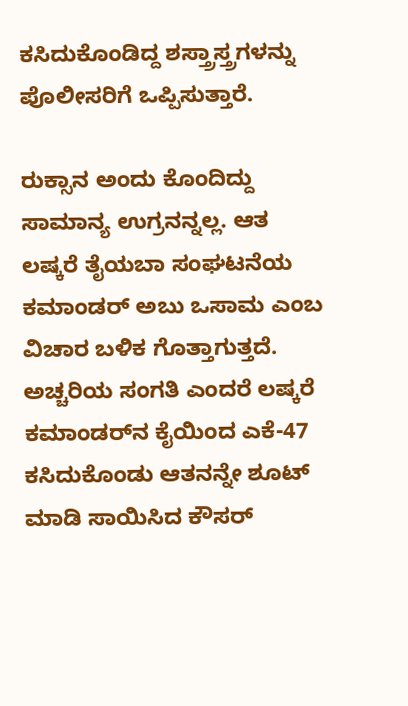ಕಸಿದುಕೊಂಡಿದ್ದ ಶಸ್ತ್ರಾಸ್ತ್ರಗಳನ್ನು ಪೊಲೀಸರಿಗೆ ಒಪ್ಪಿಸುತ್ತಾರೆ.

ರುಕ್ಸಾನ ಅಂದು ಕೊಂದಿದ್ದು ಸಾಮಾನ್ಯ ಉಗ್ರನನ್ನಲ್ಲ. ಆತ ಲಷ್ಕರೆ ತೈಯಬಾ ಸಂಘಟನೆಯ ಕಮಾಂಡರ್ ಅಬು ಒಸಾಮ ಎಂಬ ವಿಚಾರ ಬಳಿಕ ಗೊತ್ತಾಗುತ್ತದೆ. ಅಚ್ಚರಿಯ ಸಂಗತಿ ಎಂದರೆ ಲಷ್ಕರೆ ಕಮಾಂಡರ್‌ನ ಕೈಯಿಂದ ಎಕೆ-47 ಕಸಿದುಕೊಂಡು ಆತನನ್ನೇ ಶೂಟ್ ಮಾಡಿ ಸಾಯಿಸಿದ ಕೌಸರ್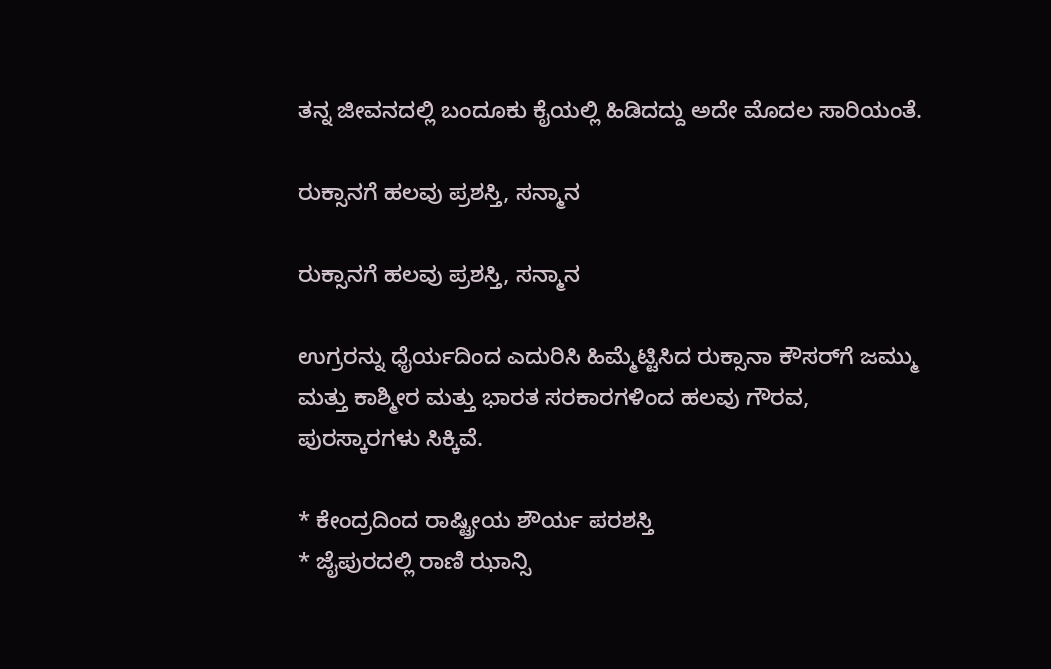ತನ್ನ ಜೀವನದಲ್ಲಿ ಬಂದೂಕು ಕೈಯಲ್ಲಿ ಹಿಡಿದದ್ದು ಅದೇ ಮೊದಲ ಸಾರಿಯಂತೆ.

ರುಕ್ಸಾನಗೆ ಹಲವು ಪ್ರಶಸ್ತಿ, ಸನ್ಮಾನ

ರುಕ್ಸಾನಗೆ ಹಲವು ಪ್ರಶಸ್ತಿ, ಸನ್ಮಾನ

ಉಗ್ರರನ್ನು ಧೈರ್ಯದಿಂದ ಎದುರಿಸಿ ಹಿಮ್ಮೆಟ್ಟಿಸಿದ ರುಕ್ಸಾನಾ ಕೌಸರ್‌ಗೆ ಜಮ್ಮು ಮತ್ತು ಕಾಶ್ಮೀರ ಮತ್ತು ಭಾರತ ಸರಕಾರಗಳಿಂದ ಹಲವು ಗೌರವ, ಪುರಸ್ಕಾರಗಳು ಸಿಕ್ಕಿವೆ.

* ಕೇಂದ್ರದಿಂದ ರಾಷ್ಟ್ರೀಯ ಶೌರ್ಯ ಪರಶಸ್ತಿ
* ಜೈಪುರದಲ್ಲಿ ರಾಣಿ ಝಾನ್ಸಿ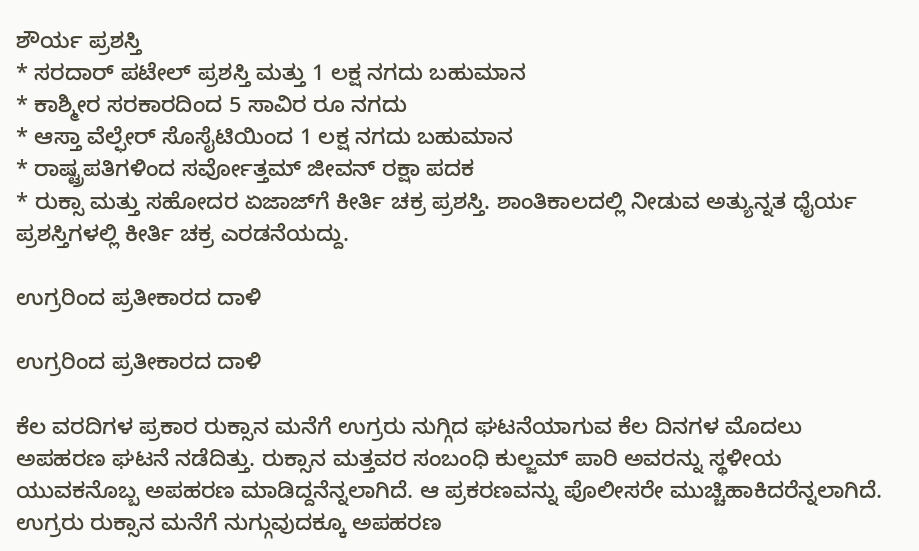ಶೌರ್ಯ ಪ್ರಶಸ್ತಿ
* ಸರದಾರ್ ಪಟೇಲ್ ಪ್ರಶಸ್ತಿ ಮತ್ತು 1 ಲಕ್ಷ ನಗದು ಬಹುಮಾನ
* ಕಾಶ್ಮೀರ ಸರಕಾರದಿಂದ 5 ಸಾವಿರ ರೂ ನಗದು
* ಆಸ್ತಾ ವೆಲ್ಫೇರ್ ಸೊಸೈಟಿಯಿಂದ 1 ಲಕ್ಷ ನಗದು ಬಹುಮಾನ
* ರಾಷ್ಟ್ರಪತಿಗಳಿಂದ ಸರ್ವೋತ್ತಮ್ ಜೀವನ್ ರಕ್ಷಾ ಪದಕ
* ರುಕ್ಸಾ ಮತ್ತು ಸಹೋದರ ಏಜಾಜ್‌ಗೆ ಕೀರ್ತಿ ಚಕ್ರ ಪ್ರಶಸ್ತಿ. ಶಾಂತಿಕಾಲದಲ್ಲಿ ನೀಡುವ ಅತ್ಯುನ್ನತ ಧೈರ್ಯ ಪ್ರಶಸ್ತಿಗಳಲ್ಲಿ ಕೀರ್ತಿ ಚಕ್ರ ಎರಡನೆಯದ್ದು.

ಉಗ್ರರಿಂದ ಪ್ರತೀಕಾರದ ದಾಳಿ

ಉಗ್ರರಿಂದ ಪ್ರತೀಕಾರದ ದಾಳಿ

ಕೆಲ ವರದಿಗಳ ಪ್ರಕಾರ ರುಕ್ಸಾನ ಮನೆಗೆ ಉಗ್ರರು ನುಗ್ಗಿದ ಘಟನೆಯಾಗುವ ಕೆಲ ದಿನಗಳ ಮೊದಲು ಅಪಹರಣ ಘಟನೆ ನಡೆದಿತ್ತು. ರುಕ್ಸಾನ ಮತ್ತವರ ಸಂಬಂಧಿ ಕುಲ್ಜಮ್ ಪಾರಿ ಅವರನ್ನು ಸ್ಥಳೀಯ ಯುವಕನೊಬ್ಬ ಅಪಹರಣ ಮಾಡಿದ್ದನೆನ್ನಲಾಗಿದೆ. ಆ ಪ್ರಕರಣವನ್ನು ಪೊಲೀಸರೇ ಮುಚ್ಚಿಹಾಕಿದರೆನ್ನಲಾಗಿದೆ. ಉಗ್ರರು ರುಕ್ಸಾನ ಮನೆಗೆ ನುಗ್ಗುವುದಕ್ಕೂ ಅಪಹರಣ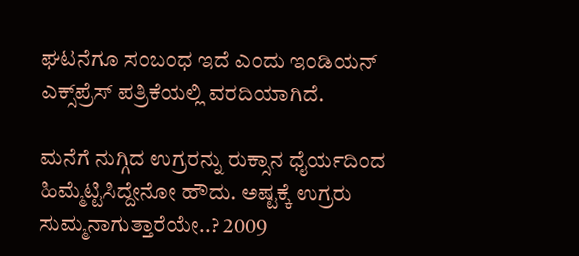ಘಟನೆಗೂ ಸಂಬಂಧ ಇದೆ ಎಂದು ಇಂಡಿಯನ್ ಎಕ್ಸ್‌ಪ್ರೆಸ್ ಪತ್ರಿಕೆಯಲ್ಲಿ ವರದಿಯಾಗಿದೆ.

ಮನೆಗೆ ನುಗ್ಗಿದ ಉಗ್ರರನ್ನು ರುಕ್ಸಾನ ಧೈರ್ಯದಿಂದ ಹಿಮ್ಮೆಟ್ಟಿಸಿದ್ದೇನೋ ಹೌದು. ಅಷ್ಟಕ್ಕೆ ಉಗ್ರರು ಸುಮ್ಮನಾಗುತ್ತಾರೆಯೇ..? 2009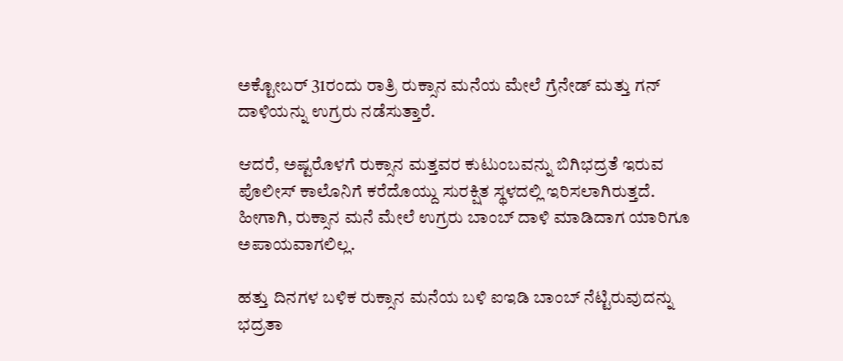ಅಕ್ಟೋಬರ್ 31ರಂದು ರಾತ್ರಿ ರುಕ್ಸಾನ ಮನೆಯ ಮೇಲೆ ಗ್ರೆನೇಡ್ ಮತ್ತು ಗನ್ ದಾಳಿಯನ್ನು ಉಗ್ರರು ನಡೆಸುತ್ತಾರೆ.

ಆದರೆ, ಅಷ್ಟರೊಳಗೆ ರುಕ್ಸಾನ ಮತ್ತವರ ಕುಟುಂಬವನ್ನು ಬಿಗಿಭದ್ರತೆ ಇರುವ ಪೊಲೀಸ್ ಕಾಲೊನಿಗೆ ಕರೆದೊಯ್ದು ಸುರಕ್ಷಿತ ಸ್ಥಳದಲ್ಲಿ ಇರಿಸಲಾಗಿರುತ್ತದೆ. ಹೀಗಾಗಿ, ರುಕ್ಸಾನ ಮನೆ ಮೇಲೆ ಉಗ್ರರು ಬಾಂಬ್ ದಾಳಿ ಮಾಡಿದಾಗ ಯಾರಿಗೂ ಅಪಾಯವಾಗಲಿಲ್ಲ.

ಹತ್ತು ದಿನಗಳ ಬಳಿಕ ರುಕ್ಸಾನ ಮನೆಯ ಬಳಿ ಐಇಡಿ ಬಾಂಬ್ ನೆಟ್ಟಿರುವುದನ್ನು ಭದ್ರತಾ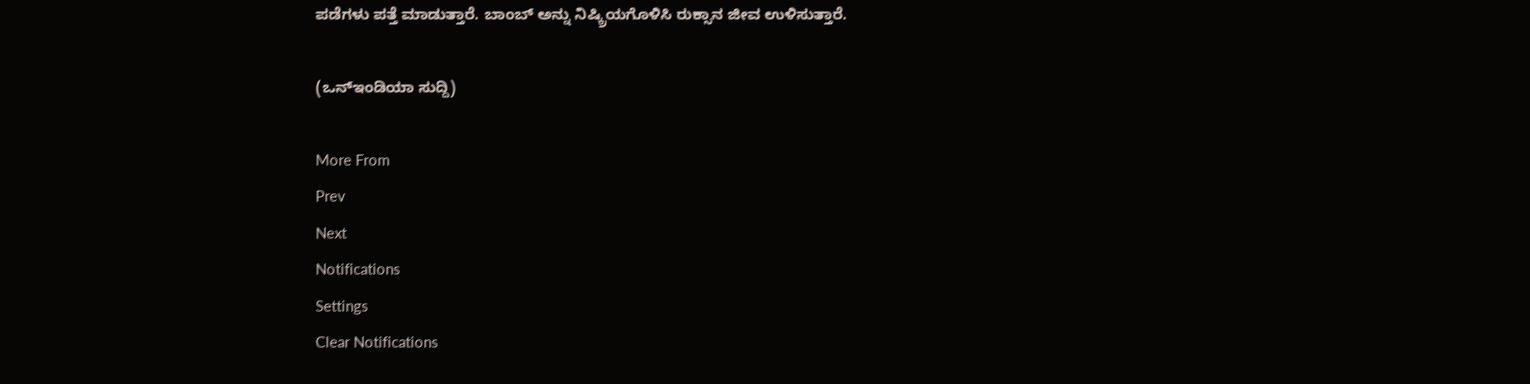ಪಡೆಗಳು ಪತ್ತೆ ಮಾಡುತ್ತಾರೆ. ಬಾಂಬ್ ಅನ್ನು ನಿಷ್ಕ್ರಿಯಗೊಳಿಸಿ ರುಕ್ಸಾನ ಜೀವ ಉಳಿಸುತ್ತಾರೆ.

(ಒನ್ಇಂಡಿಯಾ ಸುದ್ದಿ)

More From
Prev
Next
Notifications
Settings
Clear Notifications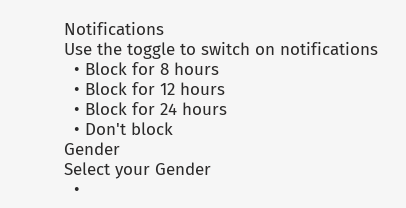Notifications
Use the toggle to switch on notifications
  • Block for 8 hours
  • Block for 12 hours
  • Block for 24 hours
  • Don't block
Gender
Select your Gender
  •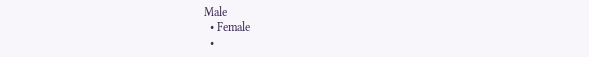Male
  • Female
  •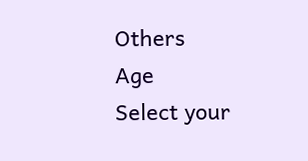Others
Age
Select your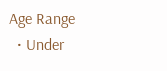Age Range
  • Under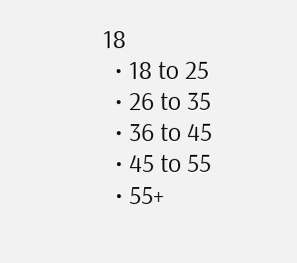18
  • 18 to 25
  • 26 to 35
  • 36 to 45
  • 45 to 55
  • 55+